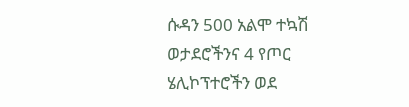ሱዳን 500 አልሞ ተኳሽ ወታደሮችንና 4 የጦር ሄሊኮፕተሮችን ወደ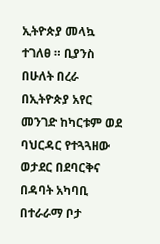ኢትዮጵያ መላኳ ተገለፀ ። ቢያንስ በሁለት በረራ በኢትዮጵያ አየር መንገድ ከካርቱም ወደ ባህርዳር የተጓጓዘው ወታደር በደባርቅና በዳባት አካባቢ በተራራማ ቦታ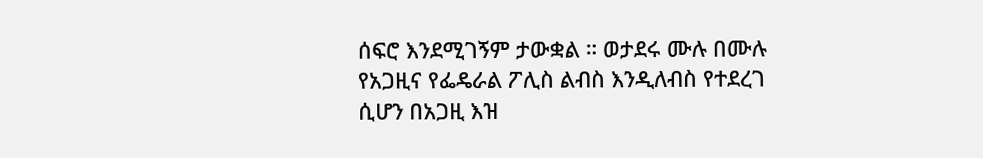ሰፍሮ እንደሚገኝም ታውቋል ። ወታደሩ ሙሉ በሙሉ የአጋዚና የፌዴራል ፖሊስ ልብስ እንዲለብስ የተደረገ ሲሆን በአጋዚ እዝ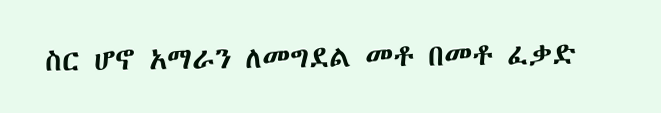ስር ሆኖ አማራን ለመግደል መቶ በመቶ ፈቃድ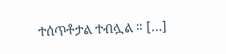ተሰጥቶታል ተብሏል ። […]